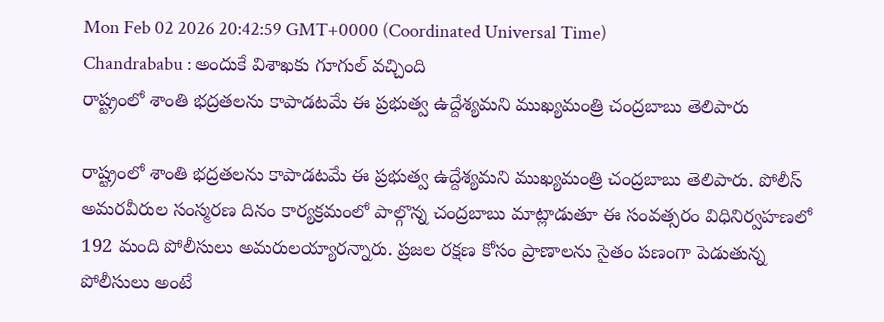Mon Feb 02 2026 20:42:59 GMT+0000 (Coordinated Universal Time)
Chandrababu : అందుకే విశాఖకు గూగుల్ వచ్చింది
రాష్ట్రంలో శాంతి భద్రతలను కాపాడటమే ఈ ప్రభుత్వ ఉద్దేశ్యమని ముఖ్యమంత్రి చంద్రబాబు తెలిపారు

రాష్ట్రంలో శాంతి భద్రతలను కాపాడటమే ఈ ప్రభుత్వ ఉద్దేశ్యమని ముఖ్యమంత్రి చంద్రబాబు తెలిపారు. పోలీస్ అమరవీరుల సంస్మరణ దినం కార్యక్రమంలో పాల్గొన్న చంద్రబాబు మాట్లాడుతూ ఈ సంవత్సరం విధినిర్వహణలో 192 మంది పోలీసులు అమరులయ్యారన్నారు. ప్రజల రక్షణ కోసం ప్రాణాలను సైతం పణంగా పెడుతున్న పోలీసులు అంటే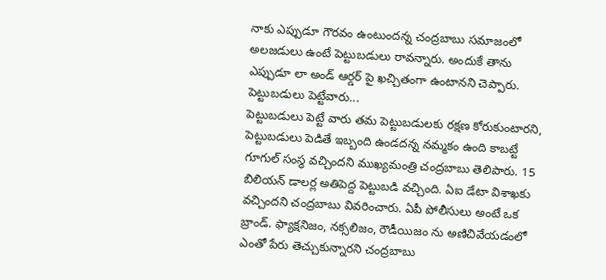నాకు ఎప్పుడూ గౌరవం ఉంటుందన్న చంద్రబాబు సమాజంలో అలజడులు ఉంటే పెట్టుబడులు రావన్నారు. అందుకే తాను ఎప్పుడూ లా అండ్ ఆర్డర్ పై ఖచ్చితంగా ఉంటానని చెప్పారు.
పెట్టుబడులు పెట్టేవారు...
పెట్టుబడులు పెట్టే వారు తమ పెట్టుబడులకు రక్షణ కోరుకుంటారని, పెట్టుబడులు పెడితే ఇబ్బంది ఉండదన్న నమ్మకం ఉంది కాబట్టే గూగుల్ సంస్థ వచ్చిందని ముఖ్యమంత్రి చంద్రబాబు తెలిపారు. 15 బిలియన్ డాలర్ల అతిపెద్ద పెట్టుబడి వచ్చింది. ఏఐ డేటా విశాఖకు వచ్చిందని చంద్రబాబు వివరించారు. ఏపీ పోలీసులు అంటే ఒక బ్రాండ్. ఫ్యాక్షనిజం, నక్సలిజం, రౌడీయిజం ను అణిచివేయడంలో ఎంతో పేరు తెచ్చుకున్నారని చంద్రబాబు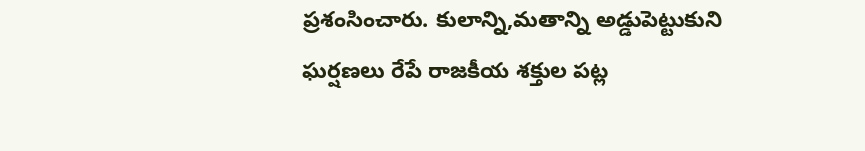ప్రశంసించారు. కులాన్ని,మతాన్ని అడ్డుపెట్టుకుని ఘర్షణలు రేపే రాజకీయ శక్తుల పట్ల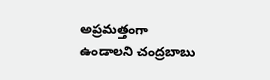అప్రమత్తంగా ఉండాలని చంద్రబాబు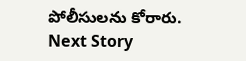పోలీసులను కోరారు.
Next Story